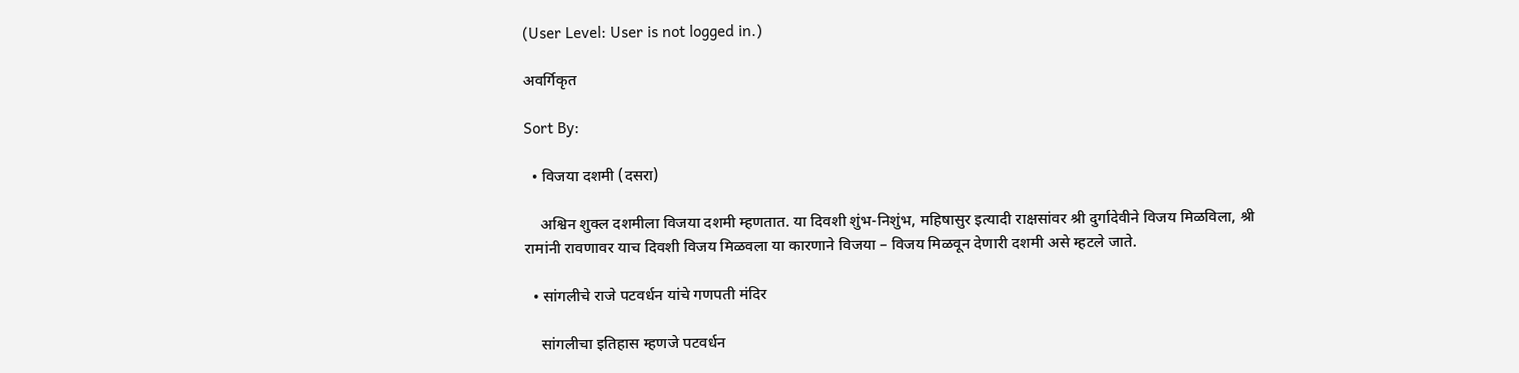(User Level: User is not logged in.)

अवर्गिकृत

Sort By:

  • विजया दशमी (दसरा)

    अश्विन शुक्ल दशमीला विजया दशमी म्हणतात. या दिवशी शुंभ-निशुंभ, महिषासुर इत्यादी राक्षसांवर श्री दुर्गादेवीने विजय मिळविला, श्री रामांनी रावणावर याच दिवशी विजय मिळवला या कारणाने विजया – विजय मिळवून देणारी दशमी असे म्हटले जाते.

  • सांगलीचे राजे पटवर्धन यांचे गणपती मंदिर

    सांगलीचा इतिहास म्हणजे पटवर्धन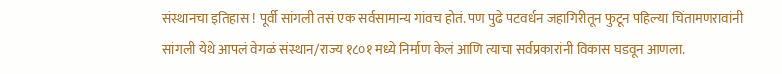संस्थानचा इतिहास ! पूर्वी सांगली तसं एक सर्वसामान्य गांवच होतं. पण पुढे पटवर्धन जहागिरीतून फुटून पहिल्या चिंतामणरावांनी सांगली येथे आपलं वेगळं संस्थान/राज्य १८०१ मध्ये निर्माण केलं आणि त्याचा सर्वप्रकारांनी विकास घडवून आणला.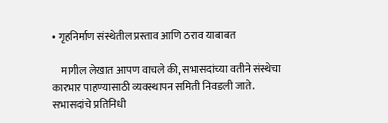• गृहनिर्माण संस्थेतील प्रस्ताव आणि ठराव याबाबत

    मागील लेखात आपण वाचले की, सभासदांच्या वतीने संस्थेचा कारभार पाहण्यासाठी व्यवस्थापन समिती निवडली जाते. सभासदांचे प्रतिनिधी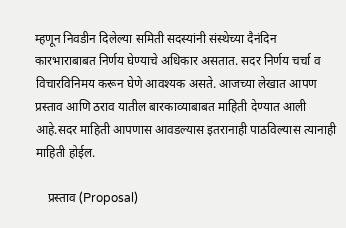म्हणून निवडीन दिलेल्या समिती सदस्यांनी संस्थेच्या दैनंदिन कारभाराबाबत निर्णय घेण्याचे अधिकार असतात. सदर निर्णय चर्चा व विचारविनिमय करून घेणे आवश्यक असते. आजच्या लेखात आपण प्रस्ताव आणि ठराव यातील बारकाव्याबाबत माहिती देण्यात आली आहे.सदर माहिती आपणास आवडल्यास इतरानाही पाठविल्यास त्यानाही माहिती होईल.

    प्रस्ताव (Proposal)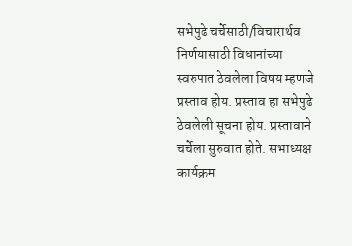सभेपुढे चर्चेसाठी/विचारार्थव निर्णयासाठी विधानांच्या स्वरुपात ठेवलेला विषय म्हणजे प्रस्ताव होय. प्रस्ताव हा सभेपुढे ठेवलेली सूचना होय. प्रस्तावाने चर्चेला सुरुवात होते. सभाध्यक्ष कार्यक्रम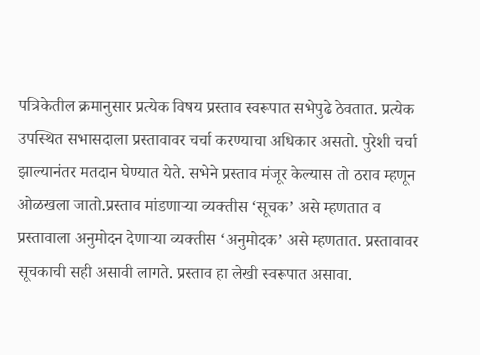पत्रिकेतील क्रमानुसार प्रत्येक विषय प्रस्ताव स्वरूपात सभेपुढे ठेवतात. प्रत्येक उपस्थित सभासदाला प्रस्तावावर चर्चा करण्याचा अधिकार असतो. पुरेशी चर्चा झाल्यानंतर मतदान घेण्यात येते. सभेने प्रस्ताव मंजूर केल्यास तो ठराव म्हणून ओळखला जातो.प्रस्ताव मांडणाऱ्या व्यक्तीस ‘सूचक’ असे म्हणतात व प्रस्तावाला अनुमोदन देणाऱ्या व्यक्तीस ‘अनुमोदक’ असे म्हणतात. प्रस्तावावर सूचकाची सही असावी लागते. प्रस्ताव हा लेखी स्वरूपात असावा.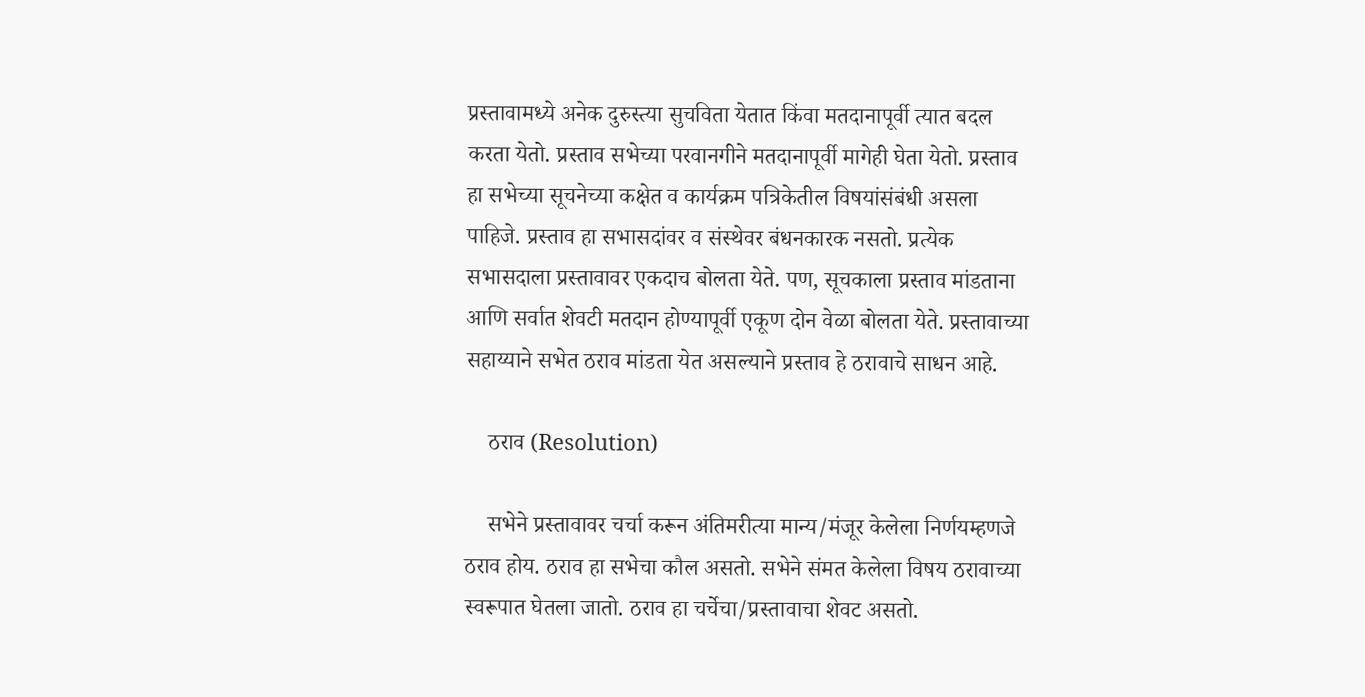प्रस्तावामध्ये अनेक दुरुस्त्या सुचविता येतात किंवा मतदानापूर्वी त्यात बदल करता येतो. प्रस्ताव सभेच्या परवानगीने मतदानापूर्वी मागेही घेता येतो. प्रस्ताव हा सभेच्या सूचनेच्या कक्षेत व कार्यक्रम पत्रिकेतील विषयांसंबंधी असला पाहिजे. प्रस्ताव हा सभासदांवर व संस्थेवर बंधनकारक नसतो. प्रत्येक सभासदाला प्रस्तावावर एकदाच बोलता येते. पण, सूचकाला प्रस्ताव मांडताना आणि सर्वात शेवटी मतदान होण्यापूर्वी एकूण दोन वेळा बोलता येते. प्रस्तावाच्या सहाय्याने सभेत ठराव मांडता येत असल्याने प्रस्ताव हे ठरावाचे साधन आहे.

    ठराव (Resolution)

    सभेने प्रस्तावावर चर्चा करून अंतिमरीत्या मान्य/मंजूर केलेला निर्णयम्हणजे ठराव होय. ठराव हा सभेचा कौल असतो. सभेने संमत केलेला विषय ठरावाच्या स्वरूपात घेतला जातो. ठराव हा चर्चेचा/प्रस्तावाचा शेवट असतो.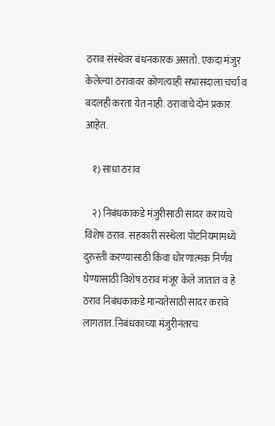ठराव संस्थेवर बंधनकारक असतो. एकदा मंजुर केलेल्या ठरावावर कोणत्याही सभासदाला चर्चा व बदलही करता येत नाही. ठरावाचे दोन प्रकार आहेत.

    १) साधा ठराव

    २) निबंधकाकडे मंजुरीसाठी सादर करायचे विशेष ठराव. सहकारी संस्थेला पोटनियमामध्ये दुरुस्ती करण्यासाठी किंवा धोरणात्मक निर्णय घेण्यासाठी विशेष ठराव मंजूर केले जातात व हे ठराव निबंधकाकडे मान्यतेसाठी सादर करावे लागतात. निबंधकाच्या मंजुरीनंतरच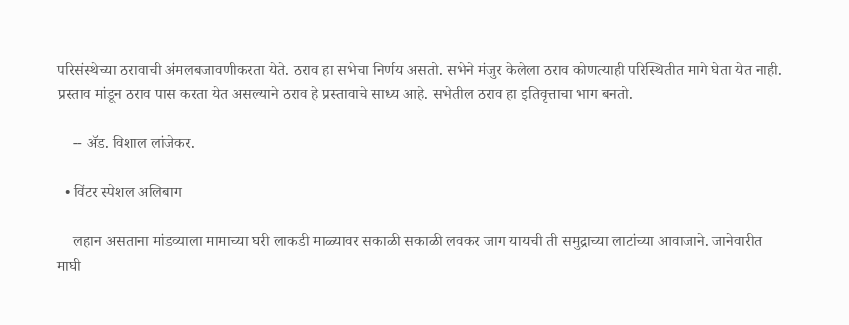परिसंस्थेच्या ठरावाची अंमलबजावणीकरता येते. ठराव हा सभेचा निर्णय असतो. सभेने मंजुर केलेला ठराव कोणत्याही परिस्थितीत मागे घेता येत नाही. प्रस्ताव मांडून ठराव पास करता येत असल्याने ठराव हे प्रस्तावाचे साध्य आहे. सभेतील ठराव हा इतिवृत्ताचा भाग बनतो.

    -- अ‍ॅड. विशाल लांजेकर.

  • विंटर स्पेशल अलिबाग

    लहान असताना मांडव्याला मामाच्या घरी लाकडी माळ्यावर सकाळी सकाळी लवकर जाग यायची ती समुद्राच्या लाटांच्या आवाजाने. जानेवारीत माघी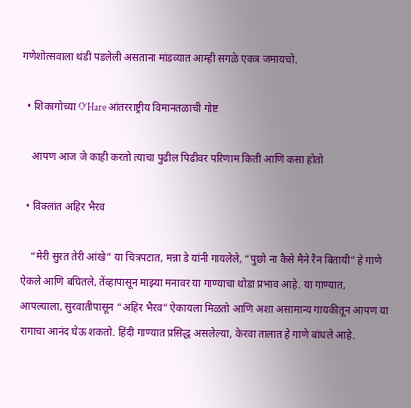गणेशोत्सवाला थंडी पडलेली असताना मांडव्यात आम्ही सगळे एकत्र जमायचो.

  • शिकागोच्या O’Hare आंतरराष्ट्रीय विमानतळाची गोष्ट

    आपण आज जे काही करतो त्याचा पुढील पिढीवर परिणाम किती आणि कसा होतो

  • विक्लांत अहिर भैरव

    “मेरी सुरत तेरी आंखे” या चित्रपटात, मन्ना डे यांनी गायलेले, “पुछो ना कैसे मैने रैन बितायी” हे गाणे ऐकले आणि बघितले, तेंव्हापासून माझ्या मनावर या गाण्याचा थोडा प्रभाव आहे. या गाण्यात, आपल्याला, सुरवातीपासून “अहिर भैरव” ऐकायला मिळतो आणि अशा असामान्य गायकीतून आपण या रागाचा आनंद घेऊ शकतो. हिंदी गाण्यात प्रसिद्ध असलेल्या, केरवा तालात हे गाणे बांधले आहे.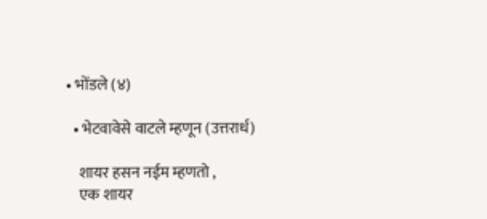• भोंडले (४)

  • भेटवावेसे वाटले म्हणून (उत्तरार्ध)

    शायर हसन नईम म्हणतो ,
    एक शायर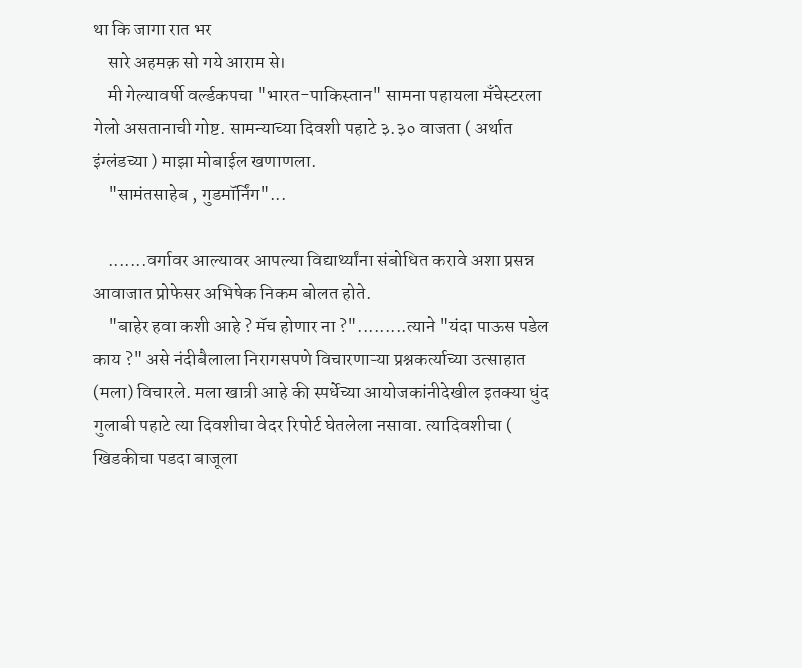था कि जागा रात भर
    सारे अहमक़ सो गये आराम से।
    मी गेल्यावर्षी वर्ल्डकपचा "भारत-पाकिस्तान" सामना पहायला मँचेस्टरला गेलो असतानाची गोष्ट. सामन्याच्या दिवशी पहाटे ३.३० वाजता ( अर्थात इंग्लंडच्या ) माझा मोबाईल खणाणला.
    "सामंतसाहेब , गुडमॉर्निंग"...

    .......वर्गावर आल्यावर आपल्या विद्यार्थ्यांना संबोधित करावे अशा प्रसन्न आवाजात प्रोफेसर अभिषेक निकम बोलत होते.
    "बाहेर हवा कशी आहे ? मॅच होणार ना ?".........त्याने "यंदा पाऊस पडेल काय ?" असे नंदीबैलाला निरागसपणे विचारणाऱ्या प्रश्नकर्त्याच्या उत्साहात (मला) विचारले. मला खात्री आहे की स्पर्धेच्या आयोजकांनीदेखील इतक्या धुंद गुलाबी पहाटे त्या दिवशीचा वेदर रिपोर्ट घेतलेला नसावा. त्यादिवशीचा ( खिडकीचा पडदा बाजूला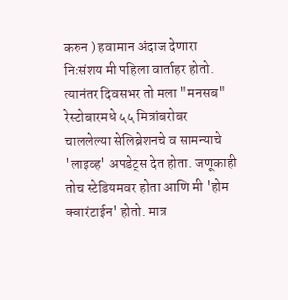करुन ) हवामान अंदाज देणारा निःसंशय मी पहिला वार्ताहर होतो. त्यानंतर दिवसभर तो मला "मनसब" रेस्टोबारमधे ५५ मित्रांबरोबर चाललेल्या सेलिब्रेशनचे व सामन्याचे 'लाइव्ह' अपडेट्स देत होता. जणूकाही तोच स्टेडियमवर होता आणि मी 'होम क्वारंटाईन' होतो. मात्र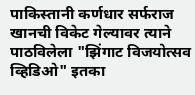पाकिस्तानी कर्णधार सर्फराज खानची विकेट गेल्यावर त्याने पाठविलेला "झिंगाट विजयोत्सव व्हिडिओ" इतका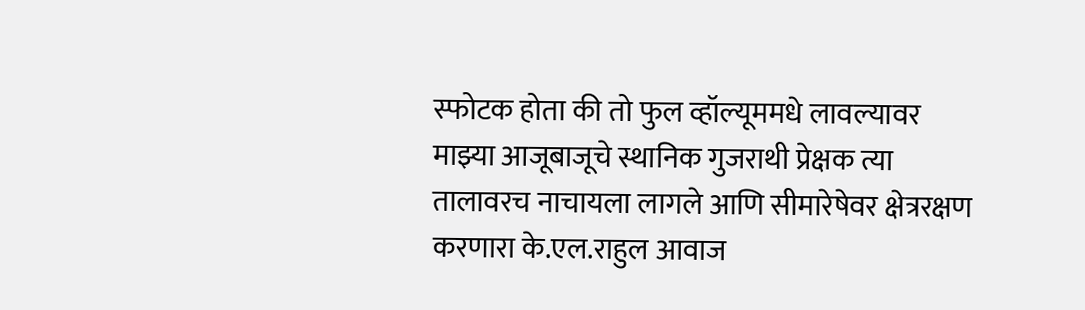स्फोटक होता की तो फुल व्हॉल्यूममधे लावल्यावर माझ्या आजूबाजूचे स्थानिक गुजराथी प्रेक्षक त्या तालावरच नाचायला लागले आणि सीमारेषेवर क्षेत्ररक्षण करणारा के.एल.राहुल आवाज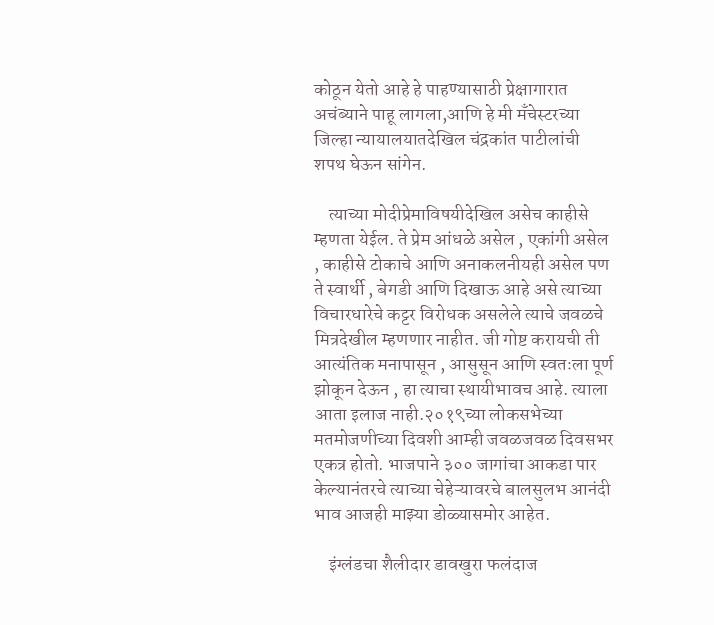कोठून येतो आहे हे पाहण्यासाठी प्रेक्षागारात अचंब्याने पाहू लागला,आणि हे मी मँचेस्टरच्या जिल्हा न्यायालयातदेखिल चंद्रकांत पाटीलांची शपथ घेऊन सांगेन.

    त्याच्या मोदीप्रेमाविषयीदेखिल असेच काहीसे म्हणता येईल. ते प्रेम आंधळे असेल , एकांगी असेल , काहीसे टोकाचे आणि अनाकलनीयही असेल पण ते स्वार्थी , बेगडी आणि दिखाऊ आहे असे त्याच्या विचारधारेचे कट्टर विरोधक असलेले त्याचे जवळचे मित्रदेखील म्हणणार नाहीत. जी गोष्ट करायची ती आत्यंतिक मनापासून , आसुसून आणि स्वतःला पूर्ण झोकून देऊन , हा त्याचा स्थायीभावच आहे. त्याला आता इलाज नाही.२०१९च्या लोकसभेच्या मतमोजणीच्या दिवशी आम्ही जवळजवळ दिवसभर एकत्र होतो. भाजपाने ३०० जागांचा आकडा पार केल्यानंतरचे त्याच्या चेहेऱ्यावरचे बालसुलभ आनंदी भाव आजही माझ्या डोळ्यासमोर आहेत.

    इंग्लंडचा शैलीदार डावखुरा फलंदाज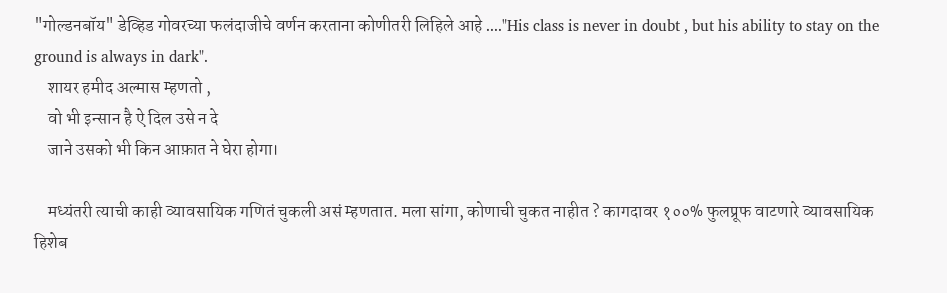"गोल्डनबॉय" डेव्हिड गोवरच्या फलंदाजीचे वर्णन करताना कोणीतरी लिहिले आहे ...."His class is never in doubt , but his ability to stay on the ground is always in dark".
    शायर हमीद अल्मास म्हणतो ,
    वो भी इन्सान है ऐ दिल उसे न दे
    जाने उसको भी किन आफ़ात ने घेरा होगा।

    मध्यंतरी त्याची काही व्यावसायिक गणितं चुकली असं म्हणतात. मला सांगा, कोणाची चुकत नाहीत ? कागदावर १००% फुलप्रूफ वाटणारे व्यावसायिक हिशेब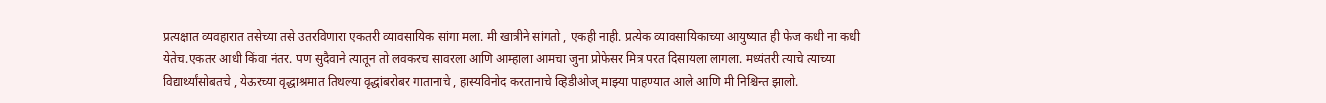प्रत्यक्षात व्यवहारात तसेच्या तसे उतरविणारा एकतरी व्यावसायिक सांगा मला. मी खात्रीने सांगतो , एकही नाही. प्रत्येक व्यावसायिकाच्या आयुष्यात ही फेज कधी ना कधी येतेच.एकतर आधी किंवा नंतर. पण सुदैवाने त्यातून तो लवकरच सावरला आणि आम्हाला आमचा जुना प्रोफेसर मित्र परत दिसायला लागला. मध्यंतरी त्याचे त्याच्या विद्यार्थ्यांसोबतचे , येऊरच्या वृद्धाश्रमात तिथल्या वृद्धांबरोबर गातानाचे , हास्यविनोद करतानाचे व्हिडीओज् माझ्या पाहण्यात आले आणि मी निश्चिन्त झालो.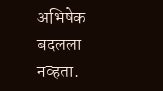अभिषेक बदलला नव्हता.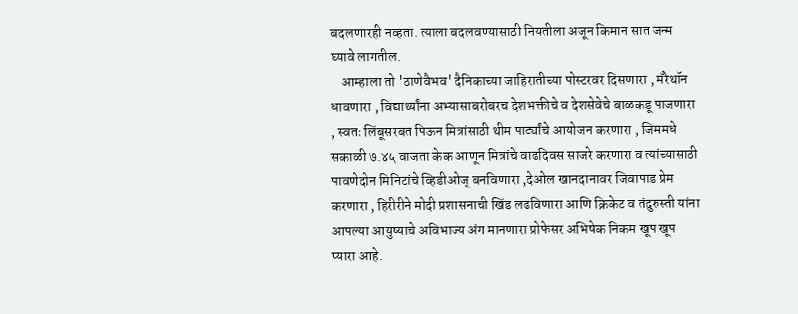बदलणारही नव्हता. त्याला बदलवण्यासाठी नियतीला अजून किमान सात जन्म घ्यावे लागतील.
    आम्हाला तो 'ठाणेवैभव' दैनिकाच्या जाहिरातीच्या पोस्टरवर दिसणारा , मॅरेथॉन धावणारा , विद्यार्थ्यांना अभ्यासाबरोबरच देशभक्तीचे व देशसेवेचे बाळकडू पाजणारा , स्वतः लिंबूसरबत पिऊन मित्रांसाठी थीम पार्ट्यांचे आयोजन करणारा , जिममधे सकाळी ७.४५ वाजता केक आणून मित्रांचे वाढदिवस साजरे करणारा व त्यांच्यासाठी पावणेदोन मिनिटांचे व्हिडीओज् बनविणारा ,देओल खानदानावर जिवापाड प्रेम करणारा , हिरीरीने मोदी प्रशासनाची खिंड लढविणारा आणि क्रिकेट व तंदुरुस्ती यांना आपल्या आयुष्याचे अविभाज्य अंग मानणारा प्रोफेसर अभिषेक निकम खूप खूप प्यारा आहे.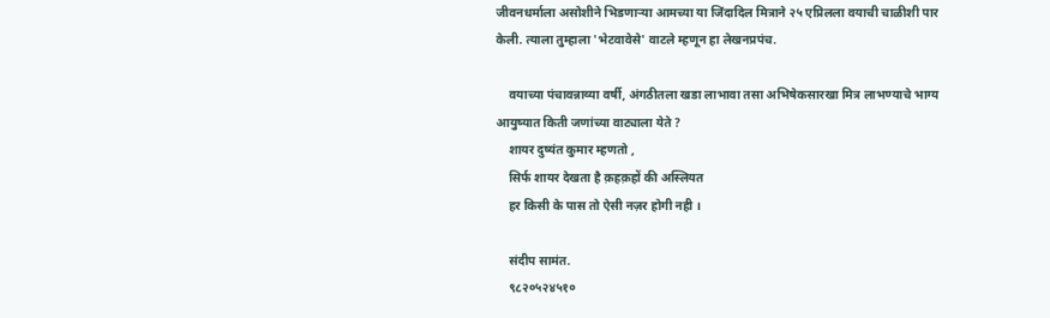जीवनधर्माला असोशीने भिडणाऱ्या आमच्या या जिंदादिल मित्राने २५ एप्रिलला वयाची चाळीशी पार केली. त्याला तुम्हाला 'भेटवावेसे' वाटले म्हणून हा लेखनप्रपंच.

    वयाच्या पंचावन्नाव्या वर्षी, अंगठीतला खडा लाभावा तसा अभिषेकसारखा मित्र लाभण्याचे भाग्य आयुष्यात किती जणांच्या वाट्याला येते ?
    शायर दुष्यंत कुमार म्हणतो ,
    सिर्फ शायर देखता है क़हक़हों की अस्लियत
    हर किसी के पास तो ऐसी नज़र होगी नही ।

    संदीप सामंत.
    ९८२०५२४५१०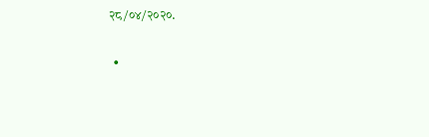२८/०४/२०२०.

  •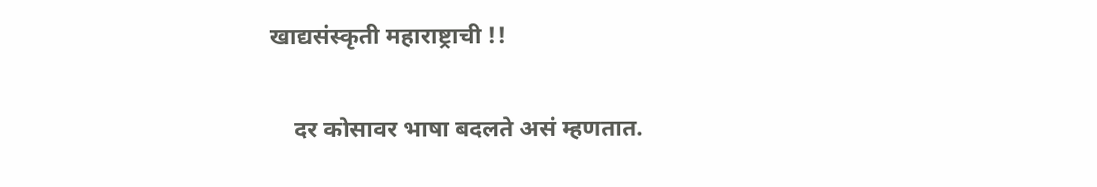खाद्यसंस्कृती महाराष्ट्राची !!

    दर कोसावर भाषा बदलते असं म्हणतात.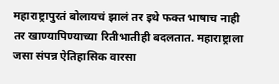महाराष्ट्रापुरतं बोलायचं झालं तर इथे फक्त भाषाच नाही तर खाण्यापिण्याच्या रितीभातीही बदलतात. महाराष्ट्राला जसा संपन्न ऐतिहासिक वारसा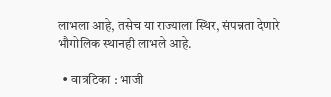लाभला आहे, तसेच या राज्याला स्थिर, संपन्नता देणारे भौगोलिक स्थानही लाभले आहे.

  • वात्रटिका : भाजी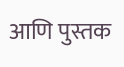आणि पुस्तक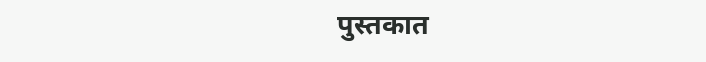पुस्तकात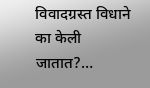विवादग्रस्त विधाने का केली जातात?…